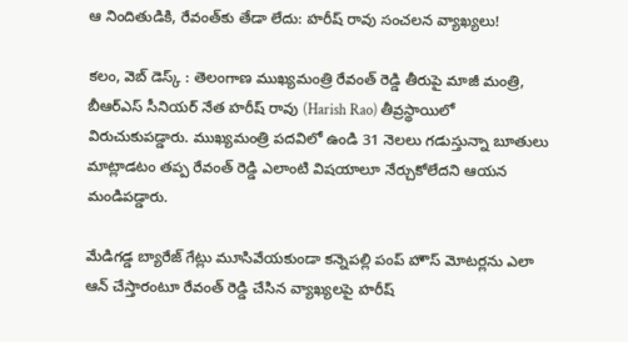ఆ నిందితుడికి, రేవంత్‌కు తేడా లేదు: హరీష్ రావు సంచలన వ్యాఖ్యలు!

కలం, వెబ్ డెస్క్ : తెలంగాణ ముఖ్యమంత్రి రేవంత్ రెడ్డి తీరుపై మాజీ మంత్రి, బీఆర్ఎస్ సీనియర్ నేత హరీష్ రావు (Harish Rao) తీవ్రస్థాయిలో విరుచుకుపడ్డారు. ముఖ్యమంత్రి పదవిలో ఉండి 31 నెలలు గడుస్తున్నా బూతులు మాట్లాడటం తప్ప రేవంత్ రెడ్డి ఎలాంటి విషయాలూ నేర్చుకోలేదని ఆయన మండిపడ్డారు.

మేడిగడ్డ బ్యారేజ్ గేట్లు మూసివేయకుండా కన్నెపల్లి పంప్ హౌస్ మోటర్లను ఎలా ఆన్ చేస్తారంటూ రేవంత్ రెడ్డి చేసిన వ్యాఖ్యలపై హరీష్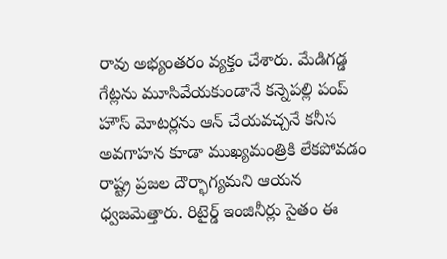రావు అభ్యంతరం వ్యక్తం చేశారు. మేడిగడ్డ గేట్లను మూసివేయకుండానే కన్నెపల్లి పంప్ హౌస్ మోటర్లను ఆన్ చేయవచ్చనే కనీస అవగాహన కూడా ముఖ్యమంత్రికి లేకపోవడం రాష్ట్ర ప్రజల దౌర్భాగ్యమని ఆయన ధ్వజమెత్తారు. రిటైర్డ్ ఇంజినీర్లు సైతం ఈ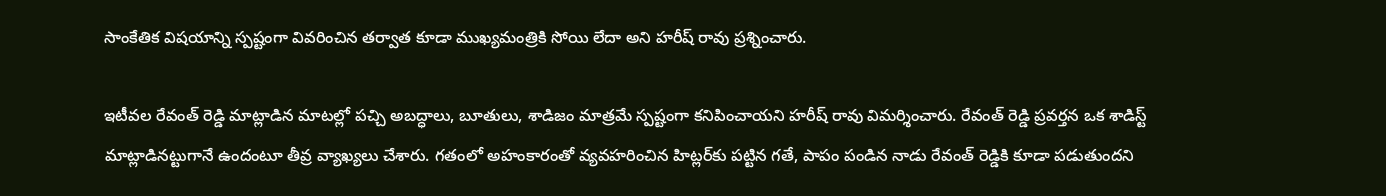సాంకేతిక విషయాన్ని స్పష్టంగా వివరించిన తర్వాత కూడా ముఖ్యమంత్రికి సోయి లేదా అని హరీష్ రావు ప్రశ్నించారు.

ఇటీవల రేవంత్ రెడ్డి మాట్లాడిన మాటల్లో పచ్చి అబద్ధాలు, బూతులు, శాడిజం మాత్రమే స్పష్టంగా కనిపించాయని హరీష్ రావు విమర్శించారు. రేవంత్ రెడ్డి ప్రవర్తన ఒక శాడిస్ట్ మాట్లాడినట్టుగానే ఉందంటూ తీవ్ర వ్యాఖ్యలు చేశారు. గతంలో అహంకారంతో వ్యవహరించిన హిట్లర్‌కు పట్టిన గతే, పాపం పండిన నాడు రేవంత్ రెడ్డికి కూడా పడుతుందని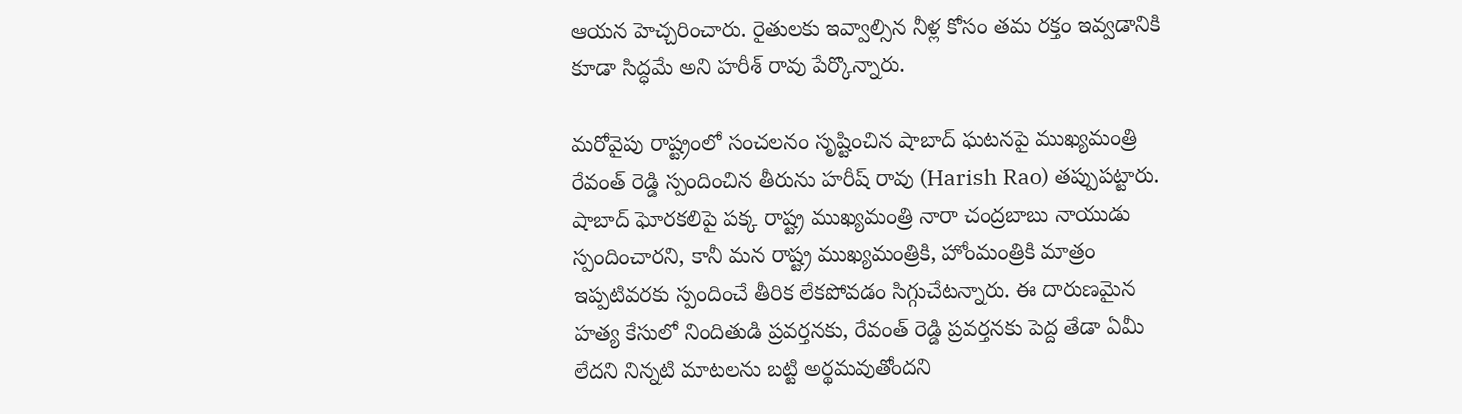ఆయన హెచ్చరించారు. రైతులకు ఇవ్వాల్సిన నీళ్ల కోసం తమ రక్తం ఇవ్వడానికి కూడా సిద్ధమే అని హరీశ్ రావు పేర్కొన్నారు.

మరోవైపు రాష్ట్రంలో సంచలనం సృష్టించిన షాబాద్ ఘటనపై ముఖ్యమంత్రి రేవంత్ రెడ్డి స్పందించిన తీరును హరీష్ రావు (Harish Rao) తప్పుపట్టారు. షాబాద్ ఘోరకలిపై పక్క రాష్ట్ర ముఖ్యమంత్రి నారా చంద్రబాబు నాయుడు స్పందించారని, కానీ మన రాష్ట్ర ముఖ్యమంత్రికి, హోంమంత్రికి మాత్రం ఇప్పటివరకు స్పందించే తీరిక లేకపోవడం సిగ్గుచేటన్నారు. ఈ దారుణమైన హత్య కేసులో నిందితుడి ప్రవర్తనకు, రేవంత్ రెడ్డి ప్రవర్తనకు పెద్ద తేడా ఏమీ లేదని నిన్నటి మాటలను బట్టి అర్థమవుతోందని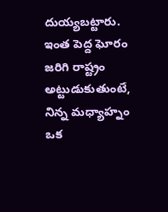దుయ్యబట్టారు. ఇంత పెద్ద ఘోరం జరిగి రాష్ట్రం అట్టుడుకుతుంటే, నిన్న మధ్యాహ్నం ఒక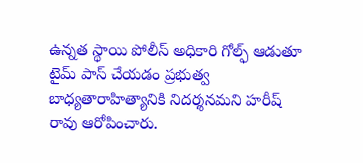ఉన్నత స్థాయి పోలీస్ అధికారి గోల్ఫ్ ఆడుతూ టైమ్ పాస్ చేయడం ప్రభుత్వ బాధ్యతారాహిత్యానికి నిదర్శనమని హరీష్ రావు ఆరోపించారు.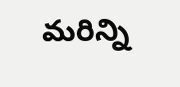మ‌రిన్ని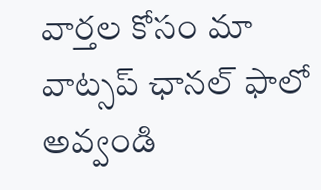వార్త‌ల కోసం మా వాట్స‌ప్ ఛాన‌ల్ ఫాలో అవ్వండి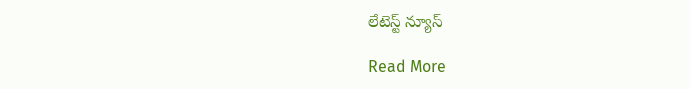లేటెస్ట్ న్యూస్‌

Read More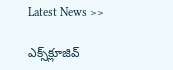Latest News >>

ఎక్స్‌క్లూజివ్‌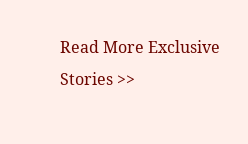Read More Exclusive Stories >>